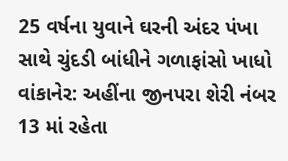25 વર્ષના યુવાને ઘરની અંદર પંખા સાથે ચુંદડી બાંધીને ગળાફાંસો ખાધો
વાંકાનેર: અહીંના જીનપરા શેરી નંબર 13 માં રહેતા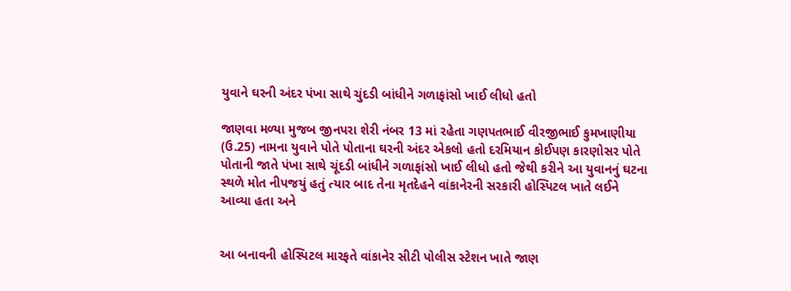યુવાને ઘરની અંદર પંખા સાથે ચુંદડી બાંધીને ગળાફાંસો ખાઈ લીધો હતો

જાણવા મળ્યા મુજબ જીનપરા શેરી નંબર 13 માં રહેતા ગણપતભાઈ વીરજીભાઈ કુમખાણીયા (ઉ.25) નામના યુવાને પોતે પોતાના ઘરની અંદર એકલો હતો દરમિયાન કોઈપણ કારણોસર પોતે પોતાની જાતે પંખા સાથે ચૂંદડી બાંધીને ગળાફાંસો ખાઈ લીધો હતો જેથી કરીને આ યુવાનનું ઘટના સ્થળે મોત નીપજયું હતું ત્યાર બાદ તેના મૃતદેહને વાંકાનેરની સરકારી હોસ્પિટલ ખાતે લઈને આવ્યા હતા અને


આ બનાવની હોસ્પિટલ મારફતે વાંકાનેર સીટી પોલીસ સ્ટેશન ખાતે જાણ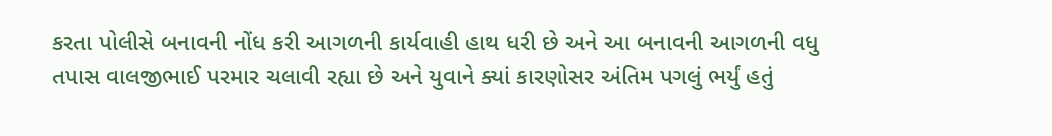કરતા પોલીસે બનાવની નોંધ કરી આગળની કાર્યવાહી હાથ ધરી છે અને આ બનાવની આગળની વધુ તપાસ વાલજીભાઈ પરમાર ચલાવી રહ્યા છે અને યુવાને ક્યાં કારણોસર અંતિમ પગલું ભર્યું હતું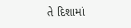તે દિશામાં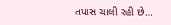તપાસ ચાલી રહી છે…